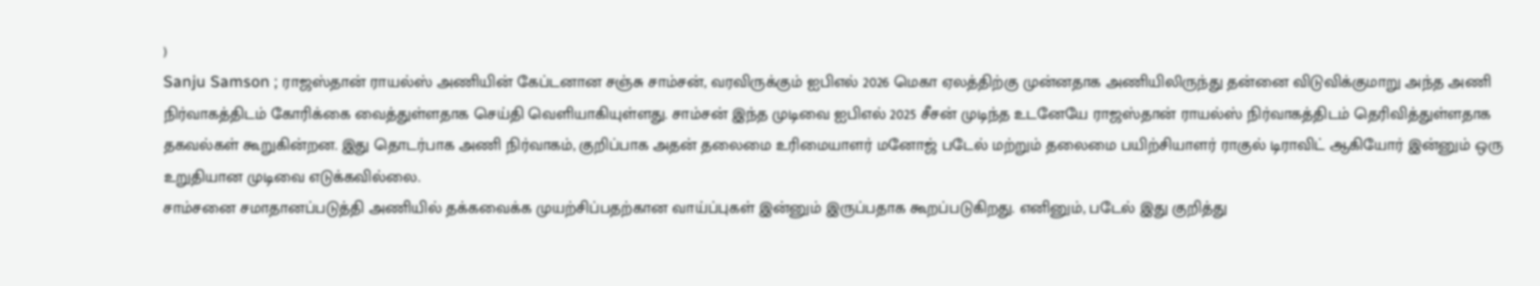)
Sanju Samson ; ராஜஸ்தான் ராயல்ஸ் அணியின் கேப்டனான சஞ்சு சாம்சன், வரவிருக்கும் ஐபிஎல் 2026 மெகா ஏலத்திற்கு முன்னதாக அணியிலிருந்து தன்னை விடுவிக்குமாறு அந்த அணி நிர்வாகத்திடம் கோரிக்கை வைத்துள்ளதாக செய்தி வெளியாகியுள்ளது. சாம்சன் இந்த முடிவை ஐபிஎல் 2025 சீசன் முடிந்த உடனேயே ராஜஸ்தான் ராயல்ஸ் நிர்வாகத்திடம் தெரிவித்துள்ளதாக தகவல்கள் கூறுகின்றன. இது தொடர்பாக அணி நிர்வாகம், குறிப்பாக அதன் தலைமை உரிமையாளர் மனோஜ் படேல் மற்றும் தலைமை பயிற்சியாளர் ராகுல் டிராவிட் ஆகியோர் இன்னும் ஒரு உறுதியான முடிவை எடுக்கவில்லை.
சாம்சனை சமாதானப்படுத்தி அணியில் தக்கவைக்க முயற்சிப்பதற்கான வாய்ப்புகள் இன்னும் இருப்பதாக கூறப்படுகிறது. எனினும், படேல் இது குறித்து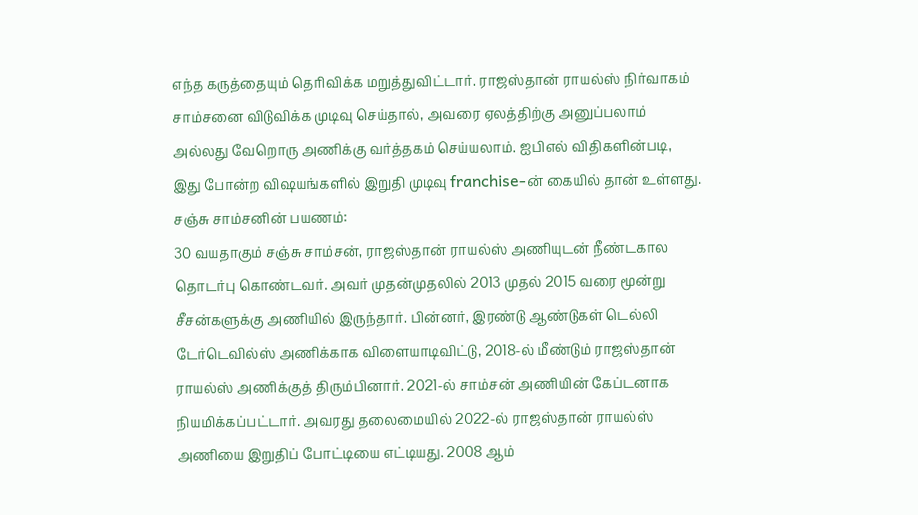எந்த கருத்தையும் தெரிவிக்க மறுத்துவிட்டார். ராஜஸ்தான் ராயல்ஸ் நிர்வாகம் சாம்சனை விடுவிக்க முடிவு செய்தால், அவரை ஏலத்திற்கு அனுப்பலாம் அல்லது வேறொரு அணிக்கு வர்த்தகம் செய்யலாம். ஐபிஎல் விதிகளின்படி, இது போன்ற விஷயங்களில் இறுதி முடிவு franchise-ன் கையில் தான் உள்ளது.
சஞ்சு சாம்சனின் பயணம்:
30 வயதாகும் சஞ்சு சாம்சன், ராஜஸ்தான் ராயல்ஸ் அணியுடன் நீண்டகால தொடர்பு கொண்டவர். அவர் முதன்முதலில் 2013 முதல் 2015 வரை மூன்று சீசன்களுக்கு அணியில் இருந்தார். பின்னர், இரண்டு ஆண்டுகள் டெல்லி டேர்டெவில்ஸ் அணிக்காக விளையாடிவிட்டு, 2018-ல் மீண்டும் ராஜஸ்தான் ராயல்ஸ் அணிக்குத் திரும்பினார். 2021-ல் சாம்சன் அணியின் கேப்டனாக நியமிக்கப்பட்டார். அவரது தலைமையில் 2022-ல் ராஜஸ்தான் ராயல்ஸ் அணியை இறுதிப் போட்டியை எட்டியது. 2008 ஆம்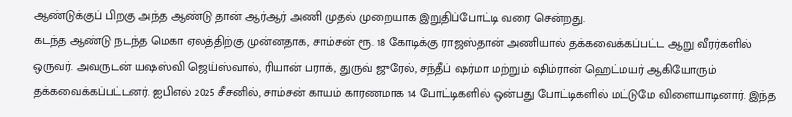ஆண்டுக்குப் பிறகு அந்த ஆண்டு தான் ஆர்ஆர் அணி முதல் முறையாக இறுதிப்போட்டி வரை சென்றது.
கடந்த ஆண்டு நடந்த மெகா ஏலத்திற்கு முன்னதாக, சாம்சன் ரூ. 18 கோடிக்கு ராஜஸ்தான் அணியால் தக்கவைக்கப்பட்ட ஆறு வீரர்களில் ஒருவர். அவருடன் யஷஸ்வி ஜெய்ஸ்வால், ரியான் பராக், துருவ் ஜுரேல், சந்தீப் ஷர்மா மற்றும் ஷிம்ரான் ஹெட்மயர் ஆகியோரும் தக்கவைக்கப்பட்டனர். ஐபிஎல் 2025 சீசனில், சாம்சன் காயம் காரணமாக 14 போட்டிகளில் ஒன்பது போட்டிகளில் மட்டுமே விளையாடினார். இந்த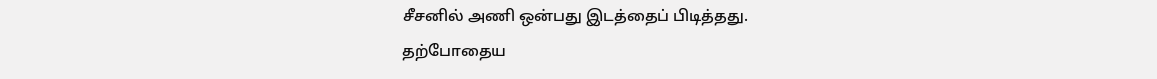சீசனில் அணி ஒன்பது இடத்தைப் பிடித்தது.
தற்போதைய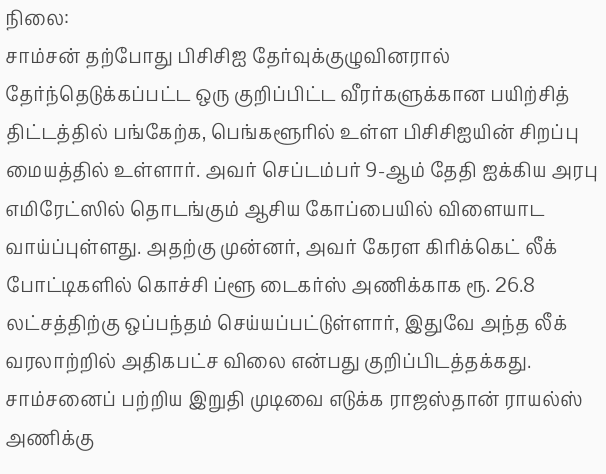நிலை:
சாம்சன் தற்போது பிசிசிஐ தேர்வுக்குழுவினரால் தேர்ந்தெடுக்கப்பட்ட ஒரு குறிப்பிட்ட வீரர்களுக்கான பயிற்சித் திட்டத்தில் பங்கேற்க, பெங்களூரில் உள்ள பிசிசிஐயின் சிறப்பு மையத்தில் உள்ளார். அவர் செப்டம்பர் 9-ஆம் தேதி ஐக்கிய அரபு எமிரேட்ஸில் தொடங்கும் ஆசிய கோப்பையில் விளையாட வாய்ப்புள்ளது. அதற்கு முன்னர், அவர் கேரள கிரிக்கெட் லீக் போட்டிகளில் கொச்சி ப்ளூ டைகர்ஸ் அணிக்காக ரூ. 26.8 லட்சத்திற்கு ஒப்பந்தம் செய்யப்பட்டுள்ளார், இதுவே அந்த லீக் வரலாற்றில் அதிகபட்ச விலை என்பது குறிப்பிடத்தக்கது.
சாம்சனைப் பற்றிய இறுதி முடிவை எடுக்க ராஜஸ்தான் ராயல்ஸ் அணிக்கு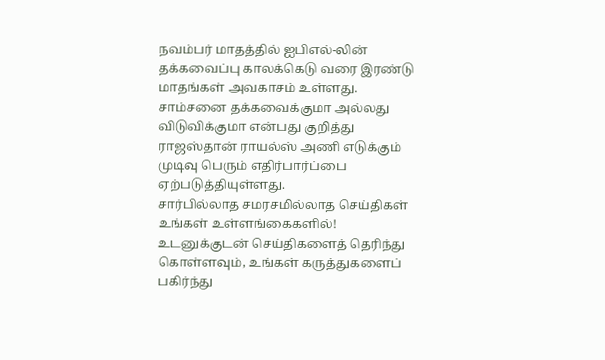நவம்பர் மாதத்தில் ஐபிஎல்-லின் தக்கவைப்பு காலக்கெடு வரை இரண்டு மாதங்கள் அவகாசம் உள்ளது. சாம்சனை தக்கவைக்குமா அல்லது விடுவிக்குமா என்பது குறித்து ராஜஸ்தான் ராயல்ஸ் அணி எடுக்கும் முடிவு பெரும் எதிர்பார்ப்பை ஏற்படுத்தியுள்ளது.
சார்பில்லாத சமரசமில்லாத செய்திகள் உங்கள் உள்ளங்கைகளில்!
உடனுக்குடன் செய்திகளைத் தெரிந்து கொள்ளவும், உங்கள் கருத்துகளைப் பகிர்ந்து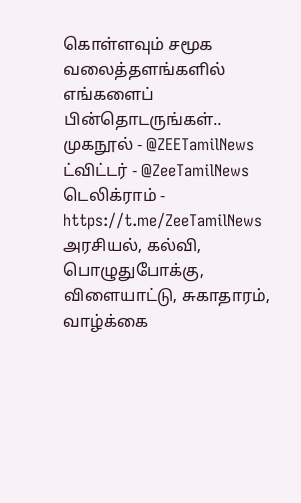கொள்ளவும் சமூக வலைத்தளங்களில் எங்களைப் பின்தொடருங்கள்..
முகநூல் - @ZEETamilNews
ட்விட்டர் - @ZeeTamilNews
டெலிக்ராம் - https://t.me/ZeeTamilNews
அரசியல், கல்வி, பொழுதுபோக்கு, விளையாட்டு, சுகாதாரம், வாழ்க்கை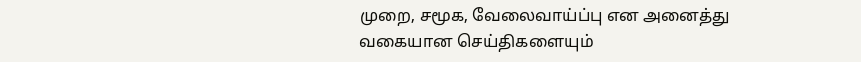முறை, சமூக, வேலைவாய்ப்பு என அனைத்து வகையான செய்திகளையும்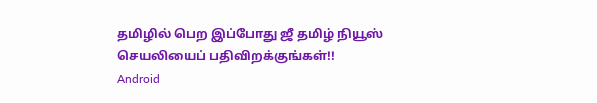தமிழில் பெற இப்போது ஜீ தமிழ் நியூஸ் செயலியைப் பதிவிறக்குங்கள்!!
Android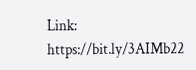Link: https://bit.ly/3AIMb22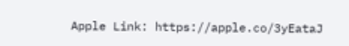Apple Link: https://apple.co/3yEataJ